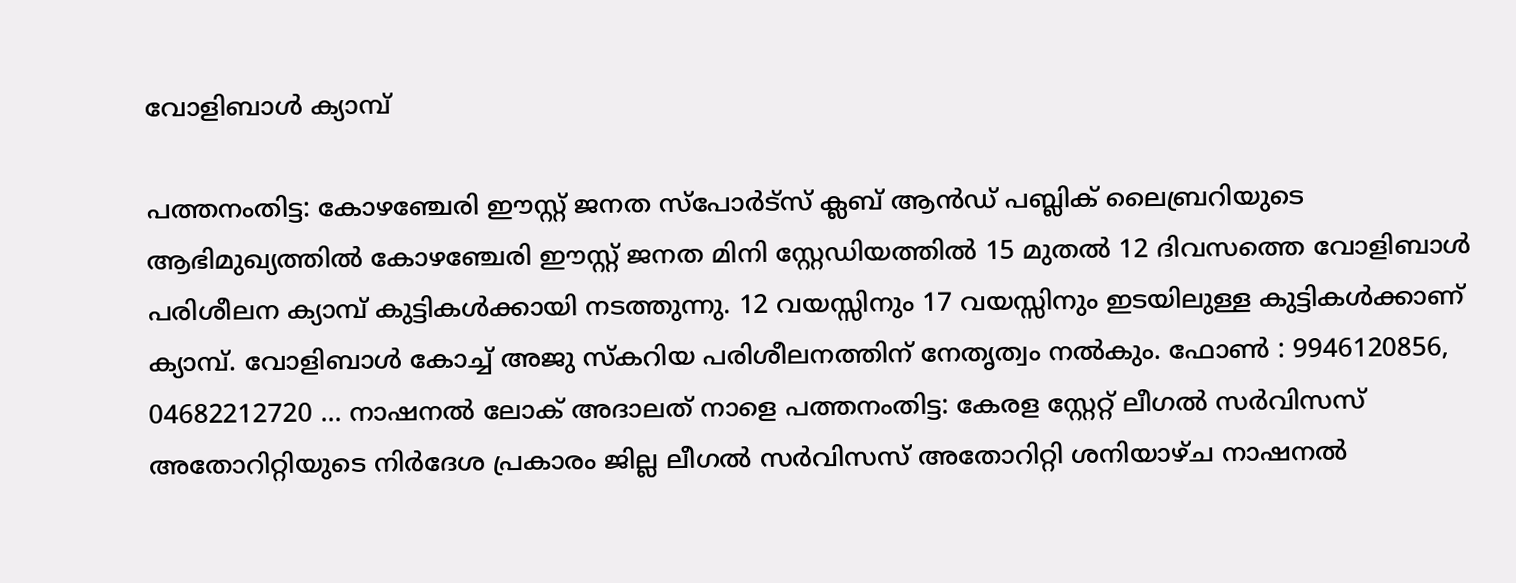വോളിബാൾ ക്യാമ്പ്

പത്തനംതിട്ട: കോഴഞ്ചേരി ഈസ്റ്റ് ജനത സ്പോര്‍ട്സ് ക്ലബ് ആൻഡ് പബ്ലിക് ലൈബ്രറിയുടെ ആഭിമുഖ്യത്തില്‍ കോഴഞ്ചേരി ഈസ്റ്റ് ജനത മിനി സ്റ്റേഡിയത്തില്‍ 15 മുതല്‍ 12 ദിവസത്തെ വോളിബാള്‍ പരിശീലന ക്യാമ്പ് കുട്ടികള്‍ക്കായി നടത്തുന്നു. 12 വയസ്സിനും 17 വയസ്സിനും ഇടയിലുള്ള കുട്ടികള്‍ക്കാണ് ക്യാമ്പ്. വോളിബാള്‍ കോച്ച് അജു സ്കറിയ പരിശീലനത്തിന് നേതൃത്വം നല്‍കും. ഫോണ്‍ : 9946120856, 04682212720 ... നാഷനല്‍ ലോക് അദാലത് നാളെ പത്തനംതിട്ട: കേരള സ്റ്റേറ്റ് ലീഗല്‍ സര്‍വിസസ് അതോറിറ്റിയുടെ നിർദേശ പ്രകാരം ജില്ല ലീഗല്‍ സര്‍വിസസ് അതോറിറ്റി ശനിയാഴ്ച നാഷനല്‍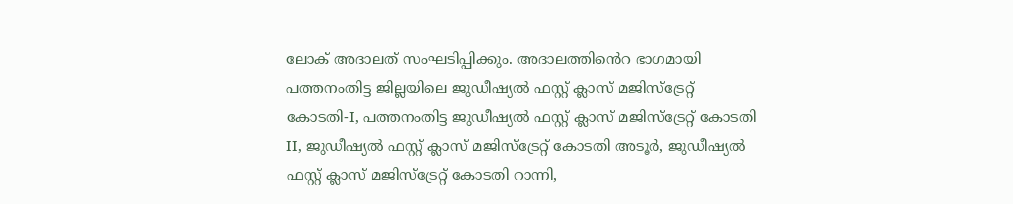ലോക് അദാലത് സംഘടിപ്പിക്കും. അദാലത്തിൻെറ ഭാഗമായി പത്തനംതിട്ട ജില്ലയിലെ ജുഡീഷ്യല്‍ ഫസ്റ്റ് ക്ലാസ് മജിസ്ട്രേറ്റ് കോടതി-I, പത്തനംതിട്ട ജുഡീഷ്യല്‍ ഫസ്റ്റ് ക്ലാസ് മജിസ്ട്രേറ്റ് കോടതി II, ജുഡീഷ്യല്‍ ഫസ്റ്റ് ക്ലാസ് മജിസ്ട്രേറ്റ് കോടതി അടൂര്‍, ജുഡീഷ്യല്‍ ഫസ്റ്റ് ക്ലാസ് മജിസ്ട്രേറ്റ് കോടതി റാന്നി,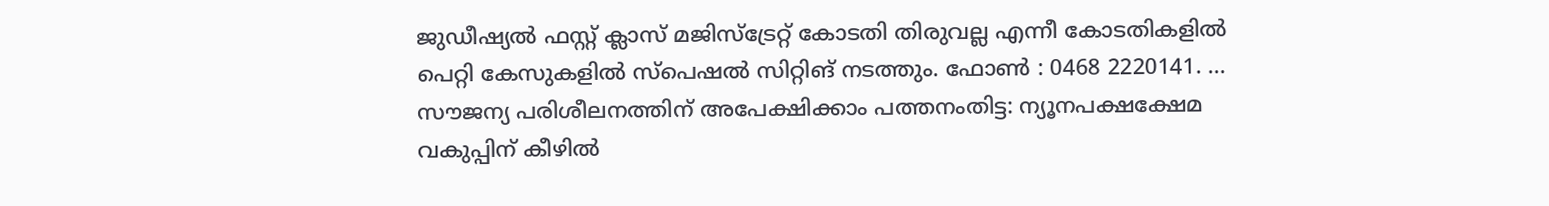ജുഡീഷ്യല്‍ ഫസ്റ്റ് ക്ലാസ് മജിസ്ട്രേറ്റ് കോടതി തിരുവല്ല എന്നീ കോടതികളില്‍ പെറ്റി കേസുകളില്‍ സ്പെഷല്‍ സിറ്റിങ് നടത്തും. ഫോണ്‍ : 0468 2220141. ... സൗജന്യ പരിശീലനത്തിന് അപേക്ഷിക്കാം പത്തനംതിട്ട: ന്യൂനപക്ഷക്ഷേമ വകുപ്പിന് കീഴില്‍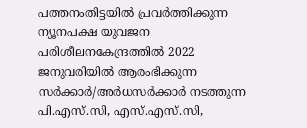പത്തനംതിട്ടയില്‍ പ്രവര്‍ത്തിക്കുന്ന ന്യൂനപക്ഷ യുവജന പരിശീലനകേന്ദ്രത്തില്‍ 2022 ജനുവരിയില്‍ ആരംഭിക്കുന്ന സര്‍ക്കാര്‍/അര്‍ധസര്‍ക്കാര്‍ നടത്തുന്ന പി.എസ്.സി, എസ്.എസ്.സി,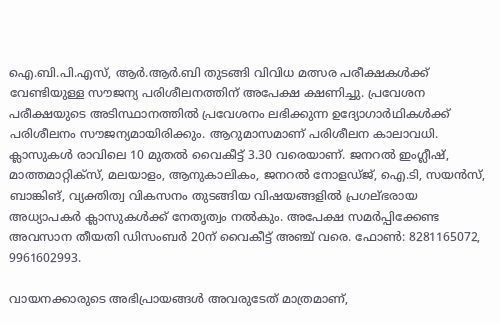ഐ.ബി.പി.എസ്, ആര്‍.ആര്‍.ബി തുടങ്ങി വിവിധ മത്സര പരീക്ഷകള്‍ക്ക് വേണ്ടിയുള്ള സൗജന്യ പരിശീലനത്തിന് അപേക്ഷ ക്ഷണിച്ചു. പ്രവേശന പരീക്ഷയുടെ അടിസ്ഥാനത്തില്‍ പ്രവേശനം ലഭിക്കുന്ന ഉദ്യോഗാര്‍ഥികള്‍ക്ക് പരിശീലനം സൗജന്യമായിരിക്കും. ആറുമാസമാണ് പരിശീലന കാലാവധി. ക്ലാസുകള്‍ രാവിലെ 10 മുതല്‍ വൈകീട്ട് 3.30 വരെയാണ്. ജനറല്‍ ഇംഗ്ലീഷ്, മാത്തമാറ്റിക്സ്, മലയാളം, ആനുകാലികം, ജനറല്‍ നോളഡ്ജ്, ഐ.ടി, സയന്‍സ്, ബാങ്കിങ്, വ്യക്തിത്വ വികസനം തുടങ്ങിയ വിഷയങ്ങളില്‍ പ്രഗല്ഭരായ അധ്യാപകര്‍ ക്ലാസുകള്‍ക്ക് നേതൃത്വം നല്‍കും. അപേക്ഷ സമര്‍പ്പിക്കേണ്ട അവസാന തീയതി ഡിസംബര്‍ 20ന് വൈകീട്ട് അഞ്ച് വരെ. ഫോൺ: 8281165072, 9961602993.

വായനക്കാരുടെ അഭിപ്രായങ്ങള്‍ അവരുടേത് മാത്രമാണ്,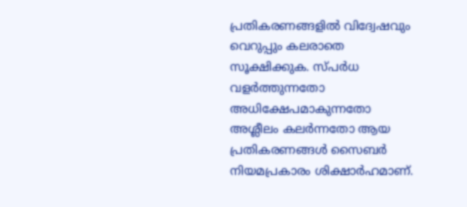പ്രതികരണങ്ങളിൽ വിദ്വേഷവും വെറുപ്പും കലരാതെ സൂക്ഷിക്കുക. സ്പർധ വളർത്തുന്നതോ അധിക്ഷേപമാകുന്നതോ അശ്ലീലം കലർന്നതോ ആയ പ്രതികരണങ്ങൾ സൈബർ നിയമപ്രകാരം ശിക്ഷാർഹമാണ്.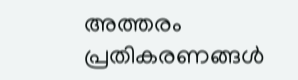അത്തരം പ്രതികരണങ്ങൾ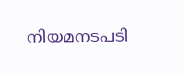നിയമനടപടി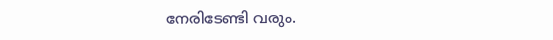നേരിടേണ്ടി വരും.